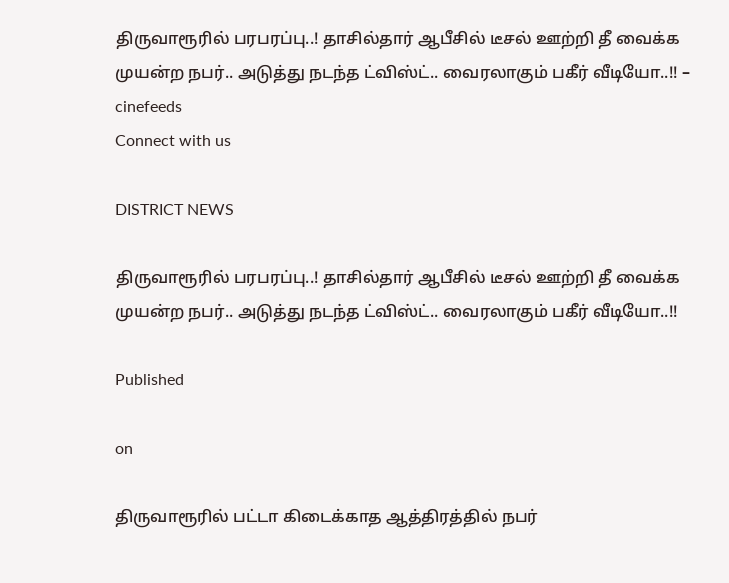திருவாரூரில் பரபரப்பு..! தாசில்தார் ஆபீசில் டீசல் ஊற்றி தீ வைக்க முயன்ற நபர்.. அடுத்து நடந்த ட்விஸ்ட்.. வைரலாகும் பகீர் வீடியோ..!! – cinefeeds
Connect with us

DISTRICT NEWS

திருவாரூரில் பரபரப்பு..! தாசில்தார் ஆபீசில் டீசல் ஊற்றி தீ வைக்க முயன்ற நபர்.. அடுத்து நடந்த ட்விஸ்ட்.. வைரலாகும் பகீர் வீடியோ..!!

Published

on

திருவாரூரில் பட்டா கிடைக்காத ஆத்திரத்தில் நபர்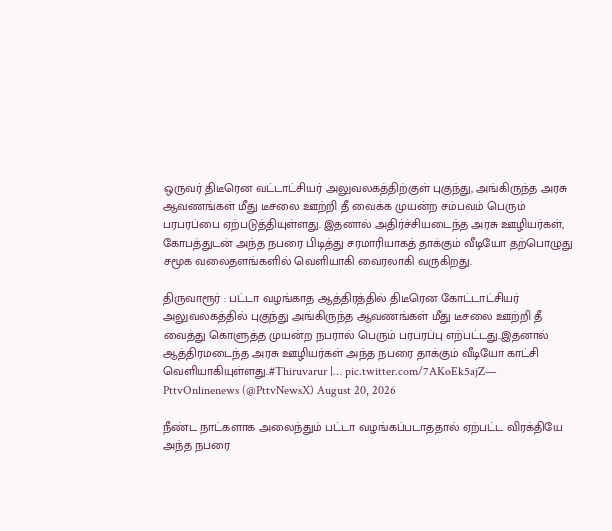ஒருவர் திடீரென வட்டாட்சியர் அலுவலகத்திற்குள் புகுந்து, அங்கிருந்த அரசு ஆவணங்கள் மீது டீசலை ஊற்றி தீ வைக்க முயன்ற சம்பவம் பெரும் பரபரப்பை ஏற்படுத்தியுள்ளது. இதனால் அதிர்ச்சியடைந்த அரசு ஊழியர்கள், கோபத்துடன் அந்த நபரை பிடித்து சரமாரியாகத் தாக்கும் வீடியோ தற்பொழுது சமூக வலைதளங்களில் வெளியாகி வைரலாகி வருகிறது.

திருவாரூர் : பட்டா வழங்காத ஆத்திரத்தில் திடீரென கோட்டாட்சியர் அலுவலகத்தில் புகுந்து அங்கிருந்த ஆவணங்கள் மீது டீசலை ஊற்றி தீ வைத்து கொளுத்த முயன்ற நபரால் பெரும் பரபரப்பு எற்பட்டது..இதனால் ஆத்திரமடைந்த அரசு ஊழியர்கள் அந்த நபரை தாக்கும் வீடியோ காட்சி வெளியாகியுள்ளது..#Thiruvarur |… pic.twitter.com/7AKoEk5ajZ— PttvOnlinenews (@PttvNewsX) August 20, 2026

நீண்ட நாட்களாக அலைந்தும் பட்டா வழங்கப்படாததால் ஏற்பட்ட விரக்தியே அந்த நபரை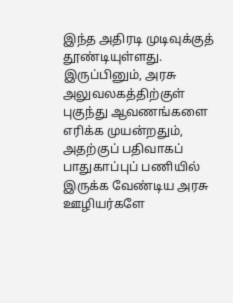இந்த அதிரடி முடிவுக்குத் தூண்டியுள்ளது. இருப்பினும், அரசு அலுவலகத்திற்குள் புகுந்து ஆவணங்களை எரிக்க முயன்றதும், அதற்குப் பதிவாகப் பாதுகாப்புப் பணியில் இருக்க வேண்டிய அரசு ஊழியர்களே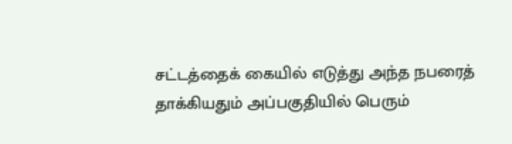சட்டத்தைக் கையில் எடுத்து அந்த நபரைத் தாக்கியதும் அப்பகுதியில் பெரும்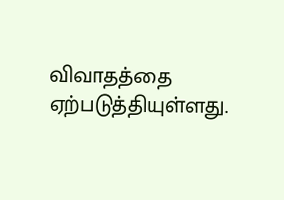விவாதத்தை ஏற்படுத்தியுள்ளது.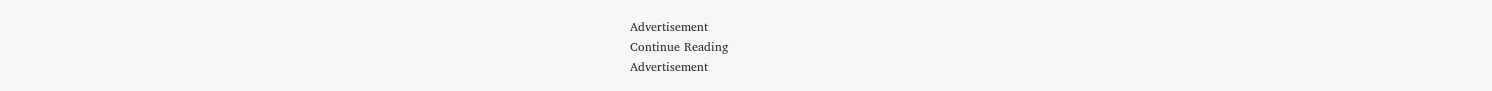Advertisement
Continue Reading
Advertisement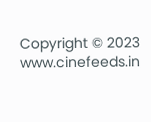Copyright © 2023 www.cinefeeds.in